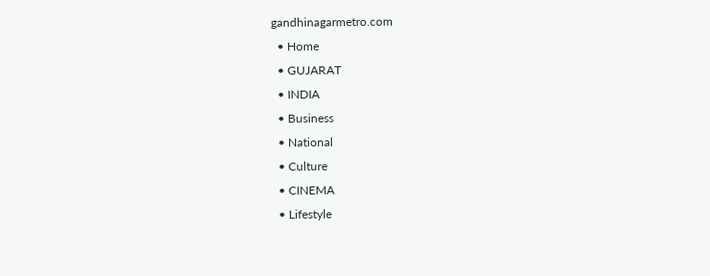gandhinagarmetro.com
  • Home
  • GUJARAT
  • INDIA
  • Business
  • National
  • Culture
  • CINEMA
  • Lifestyle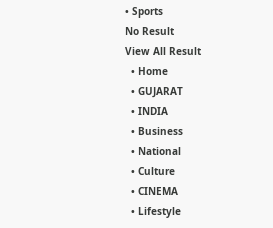• Sports
No Result
View All Result
  • Home
  • GUJARAT
  • INDIA
  • Business
  • National
  • Culture
  • CINEMA
  • Lifestyle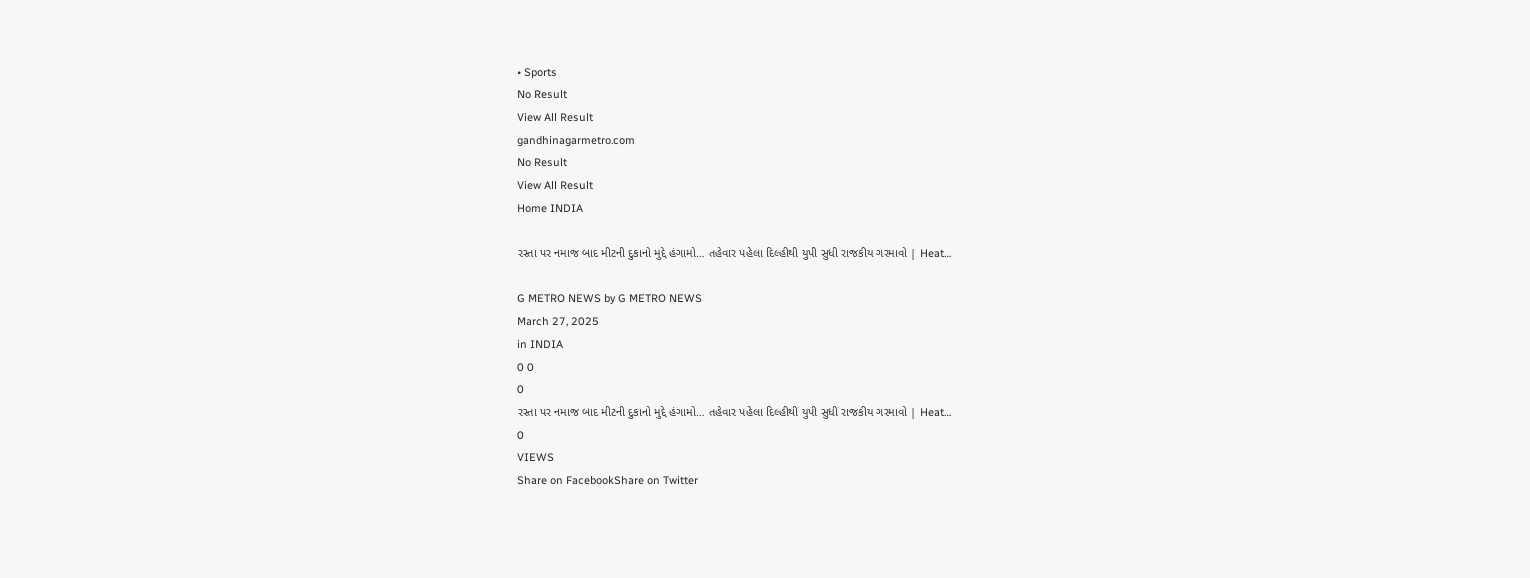• Sports
No Result
View All Result
gandhinagarmetro.com
No Result
View All Result
Home INDIA

રસ્તા પર નમાજ બાદ મીટની દુકાનો મુદ્દે હંગામો… તહેવાર પહેલા દિલ્હીથી યુપી સુધી રાજકીય ગરમાવો | Heat…

G METRO NEWS by G METRO NEWS
March 27, 2025
in INDIA
0 0
0
રસ્તા પર નમાજ બાદ મીટની દુકાનો મુદ્દે હંગામો… તહેવાર પહેલા દિલ્હીથી યુપી સુધી રાજકીય ગરમાવો | Heat…
0
VIEWS
Share on FacebookShare on Twitter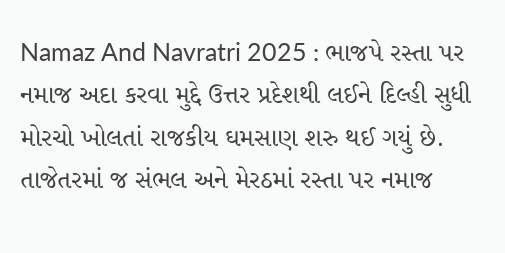Namaz And Navratri 2025 : ભાજપે રસ્તા પર નમાજ અદા કરવા મુદ્દે ઉત્તર પ્રદેશથી લઈને દિલ્હી સુધી મોરચો ખોલતાં રાજકીય ઘમસાણ શરુ થઈ ગયું છે. તાજેતરમાં જ સંભલ અને મેરઠમાં રસ્તા પર નમાજ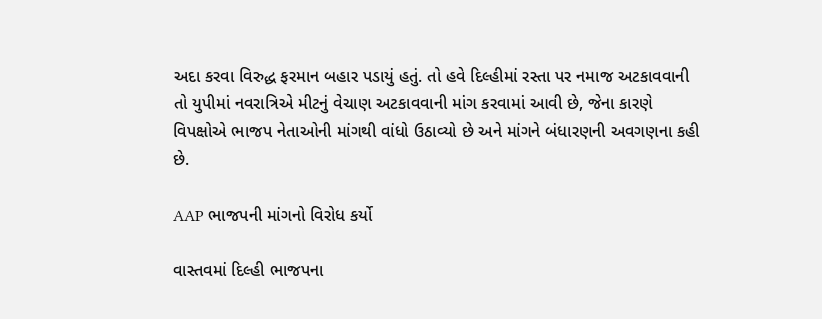અદા કરવા વિરુદ્ધ ફરમાન બહાર પડાયું હતું. તો હવે દિલ્હીમાં રસ્તા પર નમાજ અટકાવવાની તો યુપીમાં નવરાત્રિએ મીટનું વેચાણ અટકાવવાની માંગ કરવામાં આવી છે, જેના કારણે વિપક્ષોએ ભાજપ નેતાઓની માંગથી વાંધો ઉઠાવ્યો છે અને માંગને બંધારણની અવગણના કહી છે.

AAP ભાજપની માંગનો વિરોધ કર્યો

વાસ્તવમાં દિલ્હી ભાજપના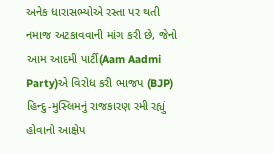અનેક ધારાસભ્યોએ રસ્તા પર થતી નમાજ અટકાવવાની માંગ કરી છે, જેનો આમ આદમી પાર્ટી(Aam Aadmi Party)એ વિરોધ કરી ભાજપ (BJP) હિન્દુ-મુસ્લિમનું રાજકારણ રમી રહ્યું હોવાનો આક્ષેપ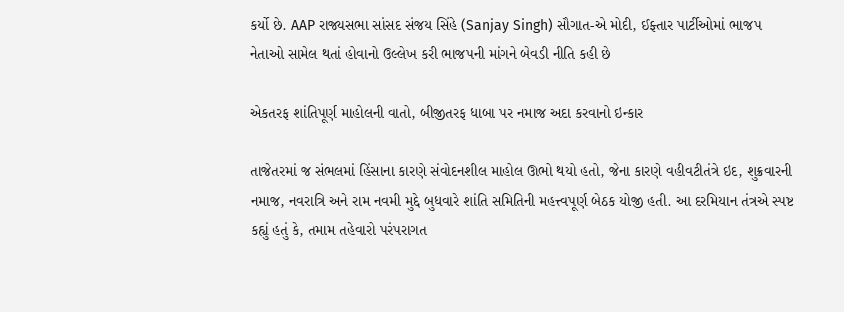કર્યો છે. AAP રાજ્યસભા સાંસદ સંજય સિંહે (Sanjay Singh) સૌગાત-એ મોદી, ઈફ્તાર પાર્ટીઓમાં ભાજપ નેતાઓ સામેલ થતાં હોવાનો ઉલ્લેખ કરી ભાજપની માંગને બેવડી નીતિ કહી છે

એકતરફ શાંતિપૂર્ણ માહોલની વાતો, બીજીતરફ ધાબા પર નમાજ અદા કરવાનો ઇન્કાર

તાજેતરમાં જ સંભલમાં હિંસાના કારણે સંવોદનશીલ માહોલ ઊભો થયો હતો, જેના કારણે વહીવટીતંત્રે ઇદ, શુક્રવારની નમાજ, નવરાત્રિ અને રામ નવમી મુદ્દે બુધવારે શાંતિ સમિતિની મહત્ત્વપૂર્ણ બેઠક યોજી હતી. આ દરમિયાન તંત્રએ સ્પષ્ટ કહ્યું હતું કે, તમામ તહેવારો પરંપરાગત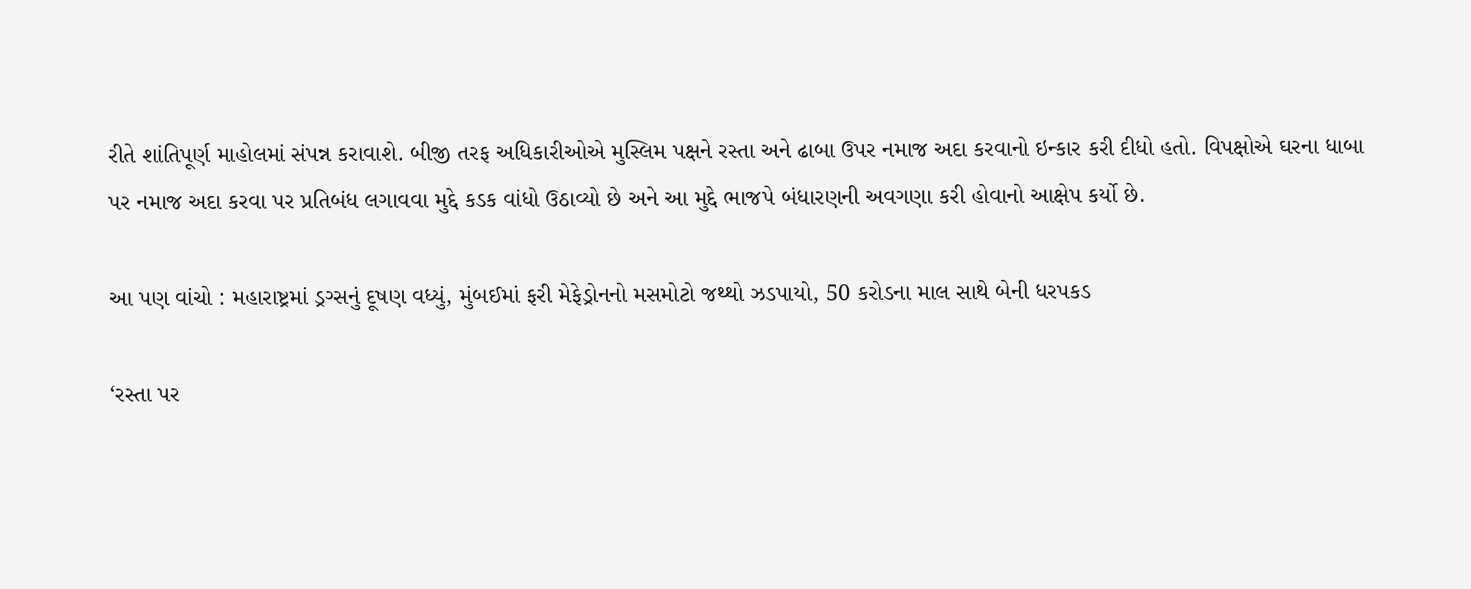રીતે શાંતિપૂર્ણ માહોલમાં સંપન્ન કરાવાશે. બીજી તરફ અધિકારીઓએ મુસ્લિમ પક્ષને રસ્તા અને ઢાબા ઉપર નમાજ અદા કરવાનો ઇન્કાર કરી દીધો હતો. વિપક્ષોએ ઘરના ધાબા પર નમાજ અદા કરવા પર પ્રતિબંધ લગાવવા મુદ્દે કડક વાંધો ઉઠાવ્યો છે અને આ મુદ્દે ભાજપે બંધારણની અવગણા કરી હોવાનો આક્ષેપ કર્યો છે.

આ પણ વાંચો : મહારાષ્ટ્રમાં ડ્રગ્સનું દૂષણ વધ્યું, મુંબઈમાં ફરી મેફેડ્રોનનો મસમોટો જથ્થો ઝડપાયો, 50 કરોડના માલ સાથે બેની ધરપકડ

‘રસ્તા પર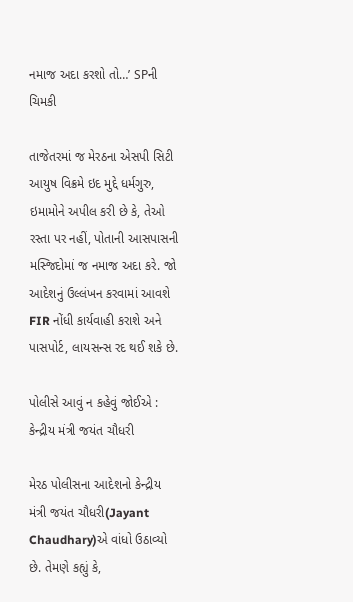નમાજ અદા કરશો તો…’ SPની ચિમકી

તાજેતરમાં જ મેરઠના એસપી સિટી આયુષ વિક્રમે ઇદ મુદ્દે ધર્મગુરુ, ઇમામોને અપીલ કરી છે કે, તેઓ રસ્તા પર નહીં, પોતાની આસપાસની મસ્જિદોમાં જ નમાજ અદા કરે. જો આદેશનું ઉલ્લંખન કરવામાં આવશે FIR નોંધી કાર્યવાહી કરાશે અને પાસપોર્ટ, લાયસન્સ રદ થઈ શકે છે.

પોલીસે આવું ન કહેવું જોઈએ : કેન્દ્રીય મંત્રી જયંત ચૌધરી

મેરઠ પોલીસના આદેશનો કેન્દ્રીય મંત્રી જયંત ચૌધરી(Jayant Chaudhary)એ વાંધો ઉઠાવ્યો છે. તેમણે કહ્યું કે,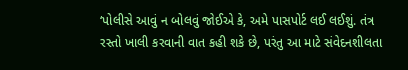‘પોલીસે આવું ન બોલવું જોઈએ કે, અમે પાસપોર્ટ લઈ લઈશું. તંત્ર રસ્તો ખાલી કરવાની વાત કહી શકે છે, પરંતુ આ માટે સંવેદનશીલતા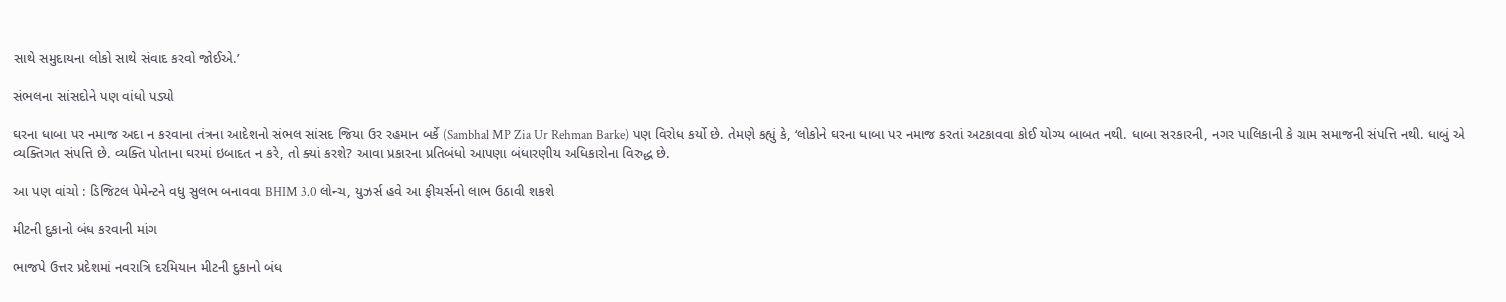સાથે સમુદાયના લોકો સાથે સંવાદ કરવો જોઈએ.’

સંભલના સાંસદોને પણ વાંધો પડ્યો

ઘરના ધાબા પર નમાજ અદા ન કરવાના તંત્રના આદેશનો સંભલ સાંસદ જિયા ઉર રહમાન બર્કે (Sambhal MP Zia Ur Rehman Barke) પણ વિરોધ કર્યો છે. તેમણે કહ્યું કે, ‘લોકોને ઘરના ધાબા પર નમાજ કરતાં અટકાવવા કોઈ યોગ્ય બાબત નથી. ધાબા સરકારની, નગર પાલિકાની કે ગ્રામ સમાજની સંપત્તિ નથી. ધાબું એ વ્યક્તિગત સંપત્તિ છે. વ્યક્તિ પોતાના ઘરમાં ઇબાદત ન કરે, તો ક્યાં કરશે? આવા પ્રકારના પ્રતિબંધો આપણા બંધારણીય અધિકારોના વિરુદ્ધ છે.

આ પણ વાંચો : ડિજિટલ પેમેન્ટને વધુ સુલભ બનાવવા BHIM 3.0 લોન્ચ, યુઝર્સ હવે આ ફીચર્સનો લાભ ઉઠાવી શકશે

મીટની દુકાનો બંધ કરવાની માંગ

ભાજપે ઉત્તર પ્રદેશમાં નવરાત્રિ દરમિયાન મીટની દુકાનો બંધ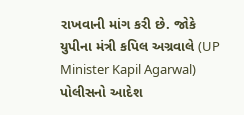રાખવાની માંગ કરી છે. જોકે યુપીના મંત્રી કપિલ અગ્રવાલે (UP Minister Kapil Agarwal) પોલીસનો આદેશ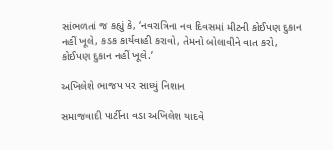સાંભળતાં જ કહ્યું કે, ‘નવરાત્રિના નવ દિવસમાં મીટની કોઈપણ દુકાન નહીં ખૂલે, કડક કાર્યવાહી કરાવો, તેમનો બોલાવીને વાત કરો, કોઈપણ દુકાન નહીં ખૂલે.’

અખિલેશે ભાજપ પર સાધ્યું નિશાન

સમાજવાદી પાર્ટીના વડા અખિલેશ યાદવે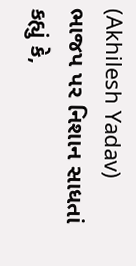(Akhilesh Yadav) ભાજપ પર નિશાન સાધતાં કહ્યું કે,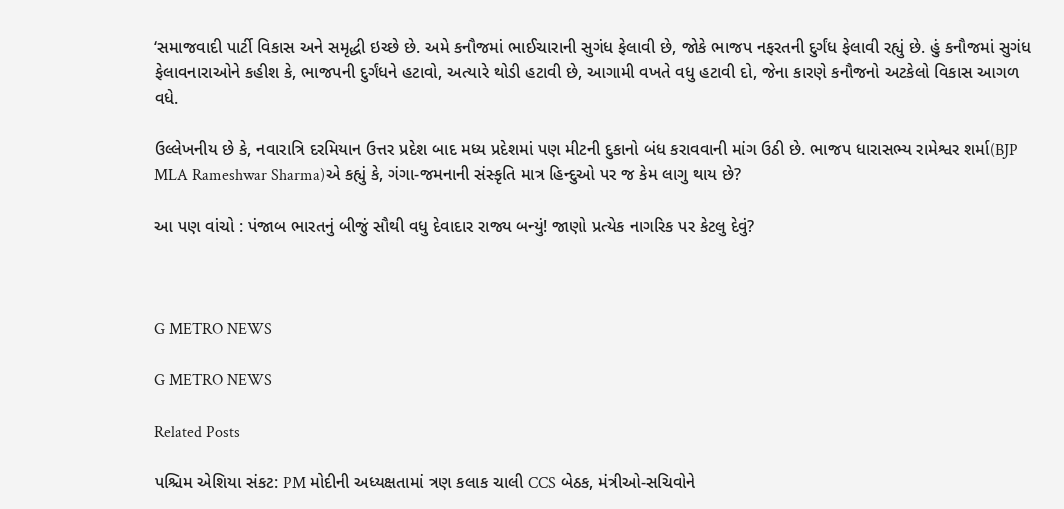‘સમાજવાદી પાર્ટી વિકાસ અને સમૃદ્ધી ઇચ્છે છે. અમે કનૌજમાં ભાઈચારાની સુગંધ ફેલાવી છે, જોકે ભાજપ નફરતની દુર્ગંધ ફેલાવી રહ્યું છે. હું કનૌજમાં સુગંધ ફેલાવનારાઓને કહીશ કે, ભાજપની દુર્ગંધને હટાવો, અત્યારે થોડી હટાવી છે, આગામી વખતે વધુ હટાવી દો, જેના કારણે કનૌજનો અટકેલો વિકાસ આગળ વધે.

ઉલ્લેખનીય છે કે, નવારાત્રિ દરમિયાન ઉત્તર પ્રદેશ બાદ મધ્ય પ્રદેશમાં પણ મીટની દુકાનો બંધ કરાવવાની માંગ ઉઠી છે. ભાજપ ધારાસભ્ય રામેશ્વર શર્મા(BJP MLA Rameshwar Sharma)એ કહ્યું કે, ગંગા-જમનાની સંસ્કૃતિ માત્ર હિન્દુઓ પર જ કેમ લાગુ થાય છે?

આ પણ વાંચો : પંજાબ ભારતનું બીજું સૌથી વધુ દેવાદાર રાજ્ય બન્યું! જાણો પ્રત્યેક નાગરિક પર કેટલુ દેવું?



G METRO NEWS

G METRO NEWS

Related Posts

પશ્ચિમ એશિયા સંકટ: PM મોદીની અધ્યક્ષતામાં ત્રણ કલાક ચાલી CCS બેઠક, મંત્રીઓ-સચિવોને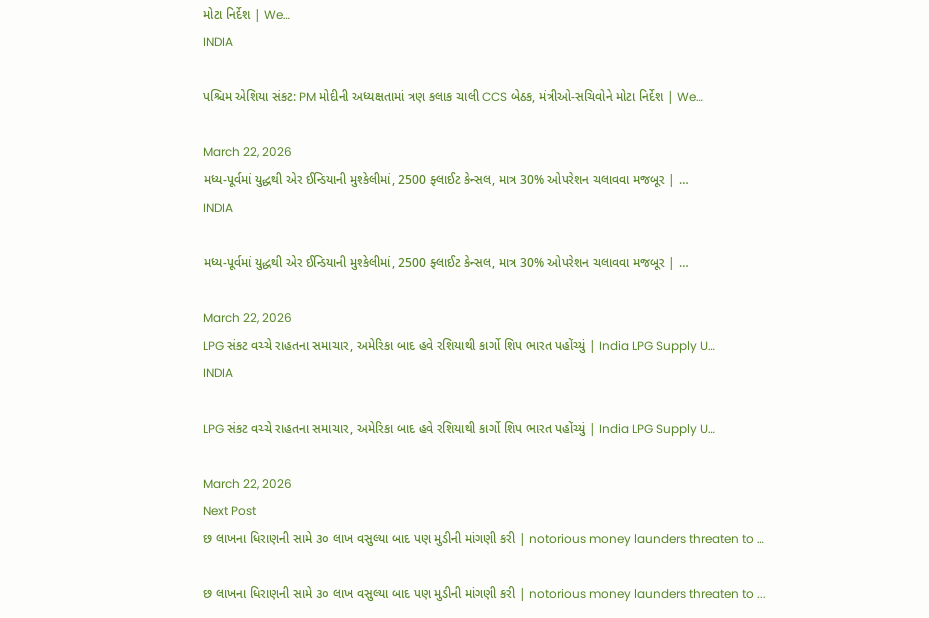મોટા નિર્દેશ | We…
INDIA

પશ્ચિમ એશિયા સંકટ: PM મોદીની અધ્યક્ષતામાં ત્રણ કલાક ચાલી CCS બેઠક, મંત્રીઓ-સચિવોને મોટા નિર્દેશ | We…

March 22, 2026
મધ્ય-પૂર્વમાં યુદ્ધથી એર ઈન્ડિયાની મુશ્કેલીમાં, 2500 ફ્લાઈટ કેન્સલ, માત્ર 30% ઓપરેશન ચલાવવા મજબૂર | …
INDIA

મધ્ય-પૂર્વમાં યુદ્ધથી એર ઈન્ડિયાની મુશ્કેલીમાં, 2500 ફ્લાઈટ કેન્સલ, માત્ર 30% ઓપરેશન ચલાવવા મજબૂર | …

March 22, 2026
LPG સંકટ વચ્ચે રાહતના સમાચાર, અમેરિકા બાદ હવે રશિયાથી કાર્ગો શિપ ભારત પહોંચ્યું | India LPG Supply U…
INDIA

LPG સંકટ વચ્ચે રાહતના સમાચાર, અમેરિકા બાદ હવે રશિયાથી કાર્ગો શિપ ભારત પહોંચ્યું | India LPG Supply U…

March 22, 2026
Next Post
છ લાખના ધિરાણની સામે ૩૦ લાખ વસુલ્યા બાદ પણ મુડીની માંગણી કરી | notorious money launders threaten to …

છ લાખના ધિરાણની સામે ૩૦ લાખ વસુલ્યા બાદ પણ મુડીની માંગણી કરી | notorious money launders threaten to ...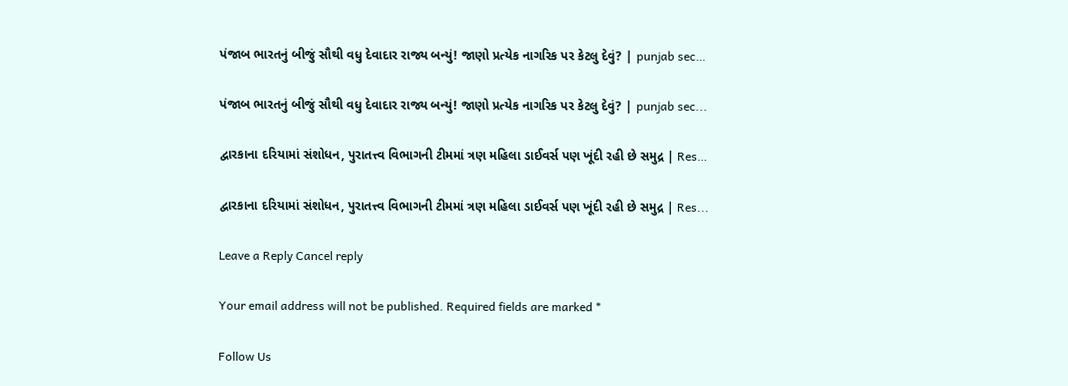પંજાબ ભારતનું બીજું સૌથી વધુ દેવાદાર રાજ્ય બન્યું! જાણો પ્રત્યેક નાગરિક પર કેટલુ દેવું? | punjab sec…

પંજાબ ભારતનું બીજું સૌથી વધુ દેવાદાર રાજ્ય બન્યું! જાણો પ્રત્યેક નાગરિક પર કેટલુ દેવું? | punjab sec...

દ્વારકાના દરિયામાં સંશોધન, પુરાતત્ત્વ વિભાગની ટીમમાં ત્રણ મહિલા ડાઈવર્સ પણ ખૂંદી રહી છે સમુદ્ર | Res…

દ્વારકાના દરિયામાં સંશોધન, પુરાતત્ત્વ વિભાગની ટીમમાં ત્રણ મહિલા ડાઈવર્સ પણ ખૂંદી રહી છે સમુદ્ર | Res...

Leave a Reply Cancel reply

Your email address will not be published. Required fields are marked *

Follow Us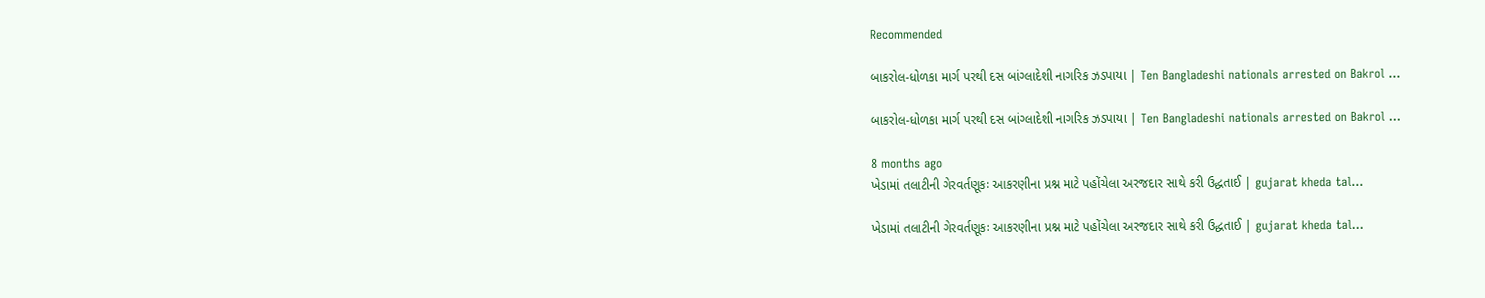Recommended

બાકરોલ-ધોળકા માર્ગ પરથી દસ બાંગ્લાદેશી નાગરિક ઝડપાયા | Ten Bangladeshi nationals arrested on Bakrol …

બાકરોલ-ધોળકા માર્ગ પરથી દસ બાંગ્લાદેશી નાગરિક ઝડપાયા | Ten Bangladeshi nationals arrested on Bakrol …

8 months ago
ખેડામાં તલાટીની ગેરવર્તણૂકઃ આકરણીના પ્રશ્ન માટે પહોંચેલા અરજદાર સાથે કરી ઉદ્ધતાઈ | gujarat kheda tal…

ખેડામાં તલાટીની ગેરવર્તણૂકઃ આકરણીના પ્રશ્ન માટે પહોંચેલા અરજદાર સાથે કરી ઉદ્ધતાઈ | gujarat kheda tal…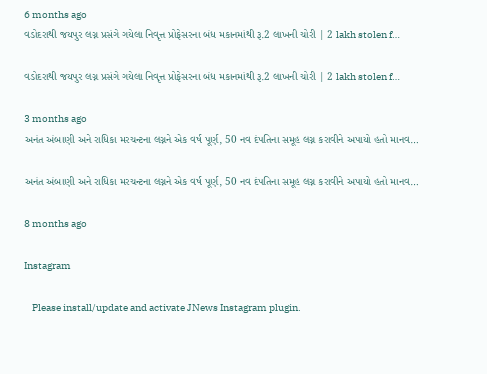6 months ago
વડોદરાથી જયપુર લગ્ન પ્રસંગે ગયેલા નિવૃત્ત પ્રોફેસરના બંધ મકાનમાંથી રૂ.2 લાખની ચોરી | 2 lakh stolen f…

વડોદરાથી જયપુર લગ્ન પ્રસંગે ગયેલા નિવૃત્ત પ્રોફેસરના બંધ મકાનમાંથી રૂ.2 લાખની ચોરી | 2 lakh stolen f…

3 months ago
અનંત અંબાણી અને રાધિકા મરચન્ટના લગ્નને એક વર્ષ પૂર્ણ, 50 નવ દંપતિના સમૂહ લગ્ન કરાવીને અપાયો હતો માનવ…

અનંત અંબાણી અને રાધિકા મરચન્ટના લગ્નને એક વર્ષ પૂર્ણ, 50 નવ દંપતિના સમૂહ લગ્ન કરાવીને અપાયો હતો માનવ…

8 months ago

Instagram

    Please install/update and activate JNews Instagram plugin.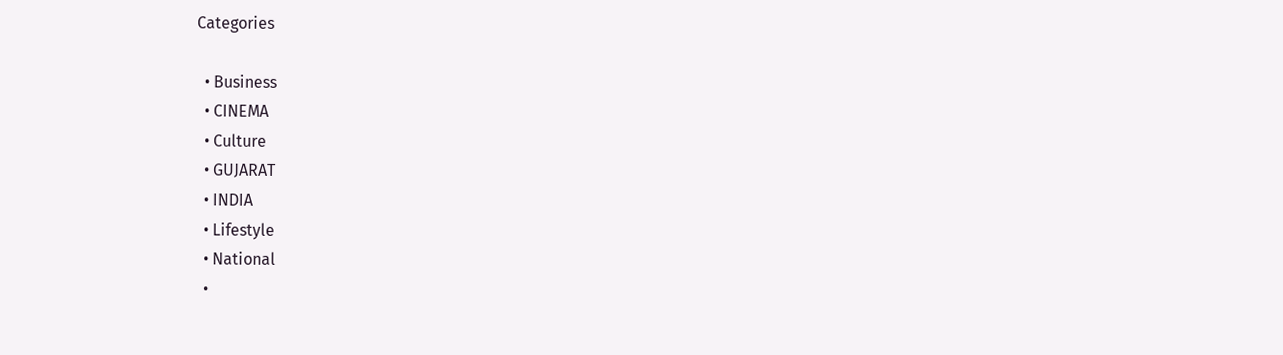Categories

  • Business
  • CINEMA
  • Culture
  • GUJARAT
  • INDIA
  • Lifestyle
  • National
  •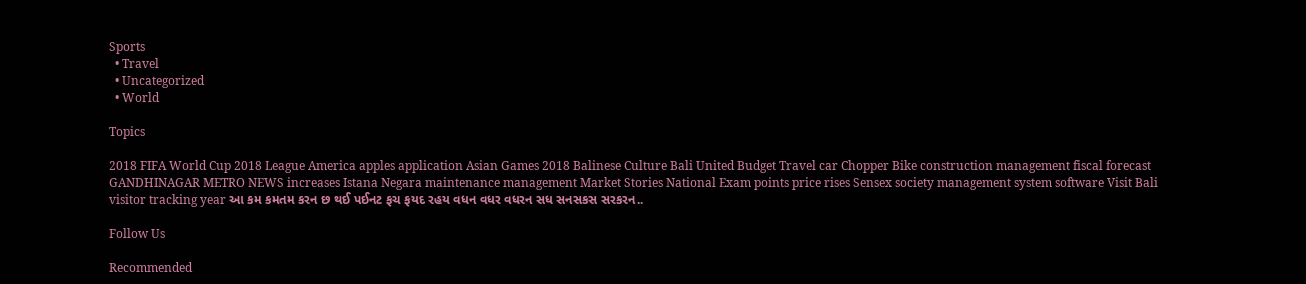Sports
  • Travel
  • Uncategorized
  • World

Topics

2018 FIFA World Cup 2018 League America apples application Asian Games 2018 Balinese Culture Bali United Budget Travel car Chopper Bike construction management fiscal forecast GANDHINAGAR METRO NEWS increases Istana Negara maintenance management Market Stories National Exam points price rises Sensex society management system software Visit Bali visitor tracking year આ કમ કમતમ કરન છ થઈ પઈનટ ફચ ફયદ રહય વધન વધર વધરન સધ સનસકસ સરકરન..

Follow Us

Recommended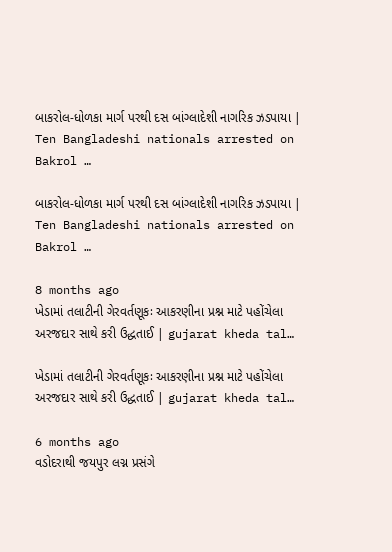બાકરોલ-ધોળકા માર્ગ પરથી દસ બાંગ્લાદેશી નાગરિક ઝડપાયા | Ten Bangladeshi nationals arrested on Bakrol …

બાકરોલ-ધોળકા માર્ગ પરથી દસ બાંગ્લાદેશી નાગરિક ઝડપાયા | Ten Bangladeshi nationals arrested on Bakrol …

8 months ago
ખેડામાં તલાટીની ગેરવર્તણૂકઃ આકરણીના પ્રશ્ન માટે પહોંચેલા અરજદાર સાથે કરી ઉદ્ધતાઈ | gujarat kheda tal…

ખેડામાં તલાટીની ગેરવર્તણૂકઃ આકરણીના પ્રશ્ન માટે પહોંચેલા અરજદાર સાથે કરી ઉદ્ધતાઈ | gujarat kheda tal…

6 months ago
વડોદરાથી જયપુર લગ્ન પ્રસંગે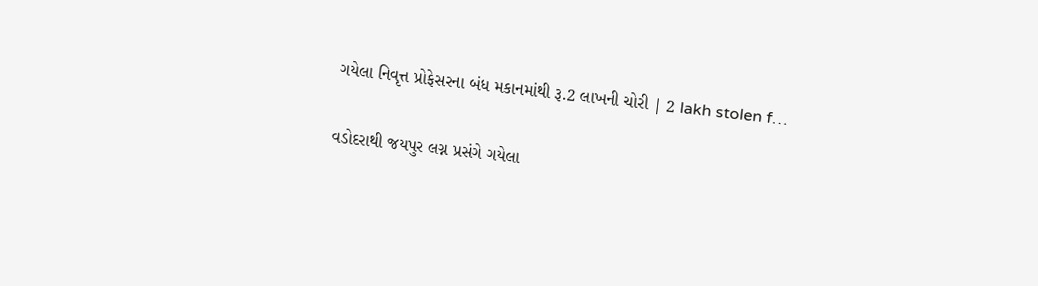ગયેલા નિવૃત્ત પ્રોફેસરના બંધ મકાનમાંથી રૂ.2 લાખની ચોરી | 2 lakh stolen f…

વડોદરાથી જયપુર લગ્ન પ્રસંગે ગયેલા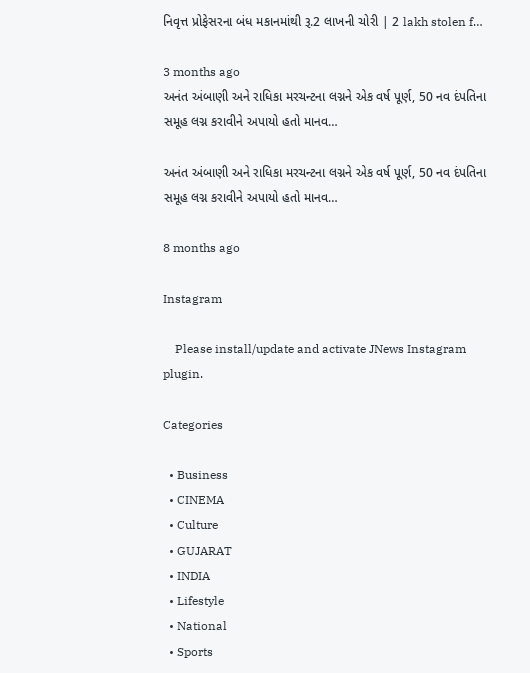નિવૃત્ત પ્રોફેસરના બંધ મકાનમાંથી રૂ.2 લાખની ચોરી | 2 lakh stolen f…

3 months ago
અનંત અંબાણી અને રાધિકા મરચન્ટના લગ્નને એક વર્ષ પૂર્ણ, 50 નવ દંપતિના સમૂહ લગ્ન કરાવીને અપાયો હતો માનવ…

અનંત અંબાણી અને રાધિકા મરચન્ટના લગ્નને એક વર્ષ પૂર્ણ, 50 નવ દંપતિના સમૂહ લગ્ન કરાવીને અપાયો હતો માનવ…

8 months ago

Instagram

    Please install/update and activate JNews Instagram plugin.

Categories

  • Business
  • CINEMA
  • Culture
  • GUJARAT
  • INDIA
  • Lifestyle
  • National
  • Sports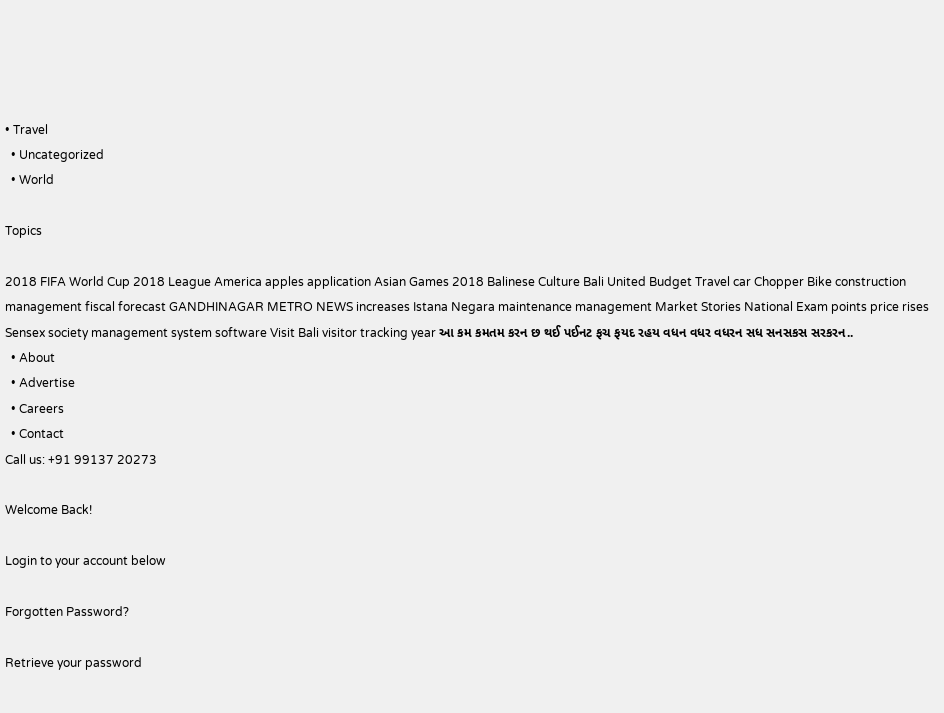• Travel
  • Uncategorized
  • World

Topics

2018 FIFA World Cup 2018 League America apples application Asian Games 2018 Balinese Culture Bali United Budget Travel car Chopper Bike construction management fiscal forecast GANDHINAGAR METRO NEWS increases Istana Negara maintenance management Market Stories National Exam points price rises Sensex society management system software Visit Bali visitor tracking year આ કમ કમતમ કરન છ થઈ પઈનટ ફચ ફયદ રહય વધન વધર વધરન સધ સનસકસ સરકરન..
  • About
  • Advertise
  • Careers
  • Contact
Call us: +91 99137 20273

Welcome Back!

Login to your account below

Forgotten Password?

Retrieve your password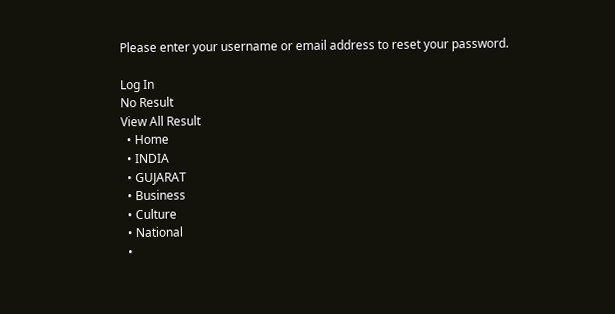Please enter your username or email address to reset your password.

Log In
No Result
View All Result
  • Home
  • INDIA
  • GUJARAT
  • Business
  • Culture
  • National
  •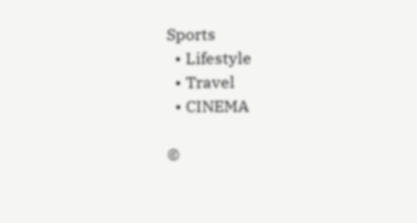Sports
  • Lifestyle
  • Travel
  • CINEMA

©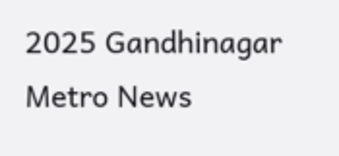2025 Gandhinagar Metro News